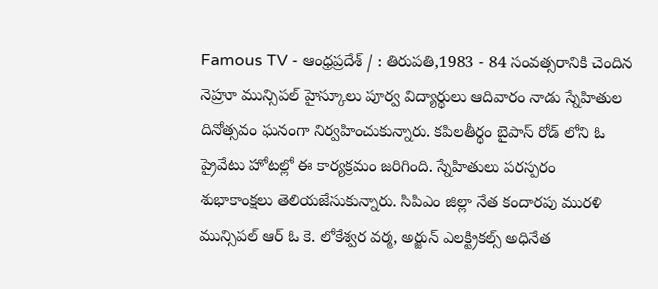Famous TV - ఆంధ్రప్రదేశ్ / : తిరుపతి,1983 - 84 సంవత్సరానికి చెందిన నెహ్రూ మున్సిపల్ హైస్కూలు పూర్వ విద్యార్థులు ఆదివారం నాడు స్నేహితుల దినోత్సవం ఘనంగా నిర్వహించుకున్నారు. కపిలతీర్థం బైపాస్ రోడ్ లోని ఓ ప్రైవేటు హోటల్లో ఈ కార్యక్రమం జరిగింది. స్నేహితులు పరస్పరం శుభాకాంక్షలు తెలియజేసుకున్నారు. సిపిఎం జిల్లా నేత కందారపు మురళి మున్సిపల్ ఆర్ ఓ కె. లోకేశ్వర వర్మ, అర్జున్ ఎలక్ట్రికల్స్ అధినేత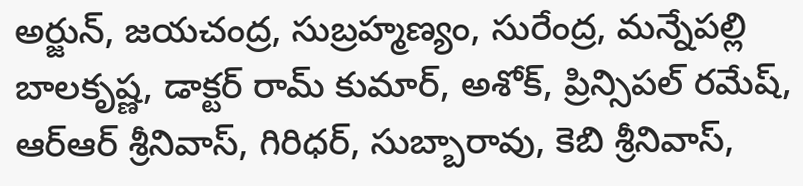అర్జున్, జయచంద్ర, సుబ్రహ్మణ్యం, సురేంద్ర, మన్నేపల్లి బాలకృష్ణ, డాక్టర్ రామ్ కుమార్, అశోక్, ప్రిన్సిపల్ రమేష్, ఆర్ఆర్ శ్రీనివాస్, గిరిధర్, సుబ్బారావు, కెబి శ్రీనివాస్,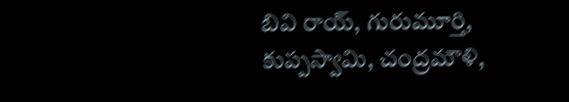బివి రాయ్, గురుమూర్తి, కుప్పస్వామి, చంద్రమౌళి,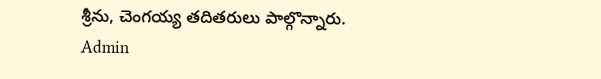శ్రీను, చెంగయ్య తదితరులు పాల్గొన్నారు.
Admin